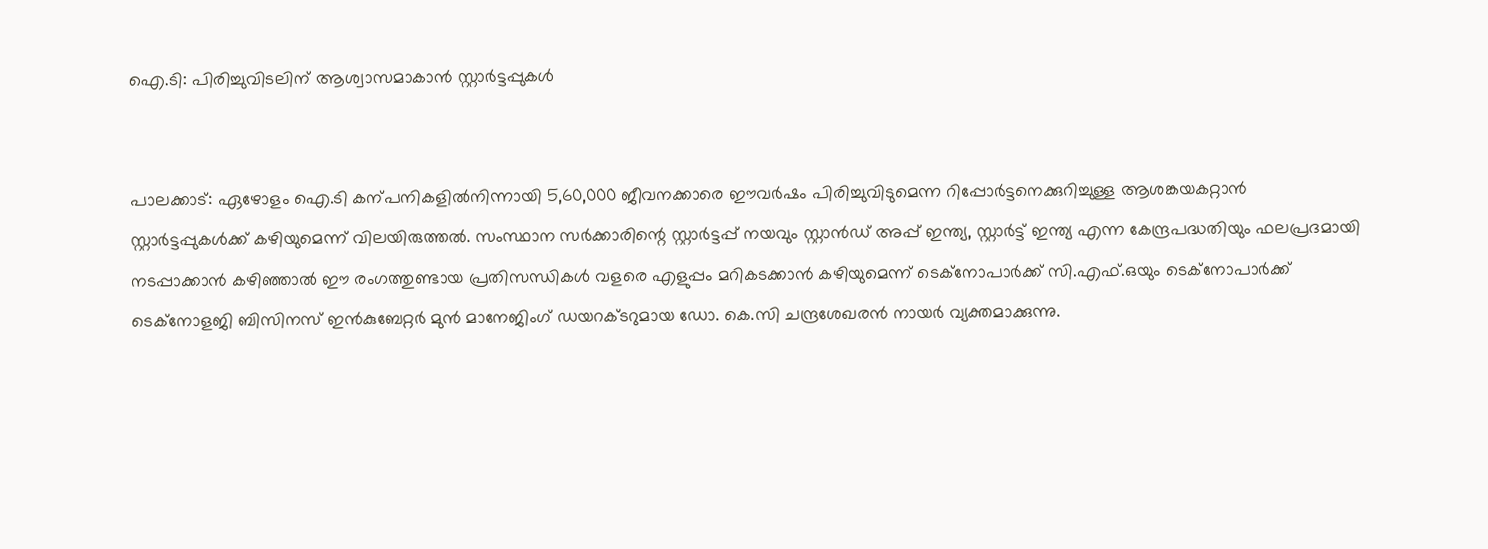ഐ.ടി: പിരിച്ചുവിടലിന് ആശ്വാസമാകാൻ സ്റ്റാർട്ടപ്പുകൾ


പാലക്കാട്: ഏഴോളം ഐ.ടി കന്പനികളിൽനിന്നായി 5,60,000 ജീവനക്കാരെ ഈവർഷം പിരിച്ചുവിടുമെന്ന റിപ്പോർട്ടനെക്കുറിച്ചുള്ള ആശങ്കയകറ്റാൻ സ്റ്റാർട്ടപ്പുകൾക്ക് കഴിയുമെന്ന് വിലയിരുത്തൽ. സംസ്ഥാന സർക്കാരിന്റെ സ്റ്റാർട്ടപ്പ് നയവും സ്റ്റാൻഡ് അപ്പ് ഇന്ത്യ, സ്റ്റാർട്ട് ഇന്ത്യ എന്ന കേന്ദ്രപദ്ധതിയും ഫലപ്രദമായി നടപ്പാക്കാൻ കഴിഞ്ഞാൽ ഈ രംഗത്തുണ്ടായ പ്രതിസന്ധികൾ വളരെ എളുപ്പം മറികടക്കാൻ കഴിയുമെന്ന് ടെക്‌നോപാർക്ക് സി.എഫ്.ഒയും ടെക്‌നോപാർക്ക് ടെക്‌നോളജി ബിസിനസ് ഇൻകുബേറ്റർ മുൻ മാനേജിംഗ് ഡയറക്ടറുമായ ഡോ. കെ.സി ചന്ദ്രശേഖരൻ നായർ വ്യക്തമാക്കുന്നു.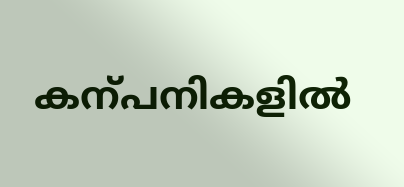കന്പനികളിൽ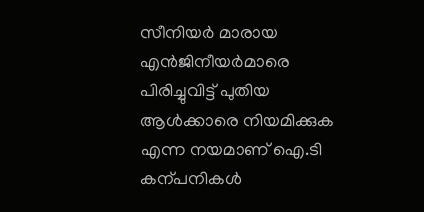സീനിയർ മാരായ എൻജിനീയർമാരെ പിരിച്ചുവിട്ട് പുതിയ ആൾക്കാരെ നിയമിക്കുക എന്ന നയമാണ് ഐ.ടി കന്പനികൾ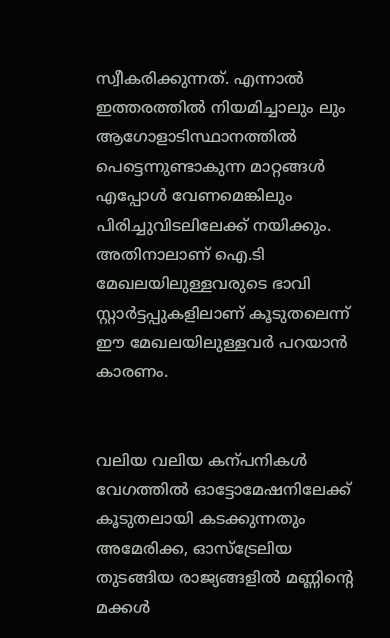സ്വീകരിക്കുന്നത്. എന്നാൽ ഇത്തരത്തിൽ നിയമിച്ചാലും ലും ആഗോളാടിസ്ഥാനത്തിൽ പെട്ടെന്നുണ്ടാകുന്ന മാറ്റങ്ങൾ എപ്പോൾ വേണമെങ്കിലും പിരിച്ചുവിടലിലേക്ക് നയിക്കും. അതിനാലാണ് ഐ.ടി മേഖലയിലുള്ളവരുടെ ഭാവി സ്റ്റാർട്ടപ്പുകളിലാണ് കൂടുതലെന്ന് ഈ മേഖലയിലുള്ളവർ പറയാൻ കാരണം.


വലിയ വലിയ കന്പനികൾ വേഗത്തിൽ ഓട്ടോമേഷനിലേക്ക് കൂടുതലായി കടക്കുന്നതും അമേരിക്ക, ഓസ്‌ട്രേലിയ തുടങ്ങിയ രാജ്യങ്ങളിൽ മണ്ണിന്റെ മക്കൾ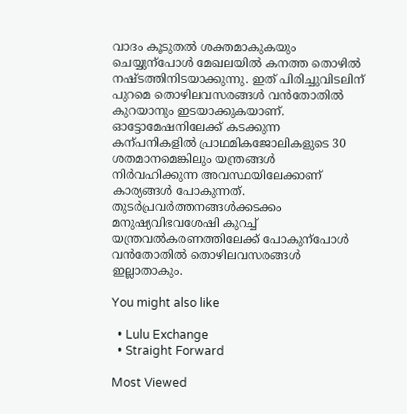വാദം കൂടുതൽ ശക്തമാകുകയും ചെയ്യുന്പോൾ മേഖലയിൽ കനത്ത തൊഴിൽ നഷ്ടത്തിനിടയാക്കുന്നു. ഇത് പിരിച്ചുവിടലിന് പുറമെ തൊഴിലവസരങ്ങൾ വൻതോതിൽ കുറയാനും ഇടയാക്കുകയാണ്. ഓട്ടോമേഷനിലേക്ക് കടക്കുന്ന കന്പനികളിൽ പ്രാഥമികജോലികളുടെ 30 ശതമാനമെങ്കിലും യന്ത്രങ്ങൾ നിർവഹിക്കുന്ന അവസ്ഥയിലേക്കാണ് കാര്യങ്ങൾ പോകുന്നത്. തുടർപ്രവർത്തനങ്ങൾക്കടക്കം മനുഷ്യവിഭവശേഷി കുറച്ച് യന്ത്രവൽകരണത്തിലേക്ക് പോകുന്പോൾ വൻതോതിൽ തൊഴിലവസരങ്ങൾ ഇല്ലാതാകും.

You might also like

  • Lulu Exchange
  • Straight Forward

Most Viewed